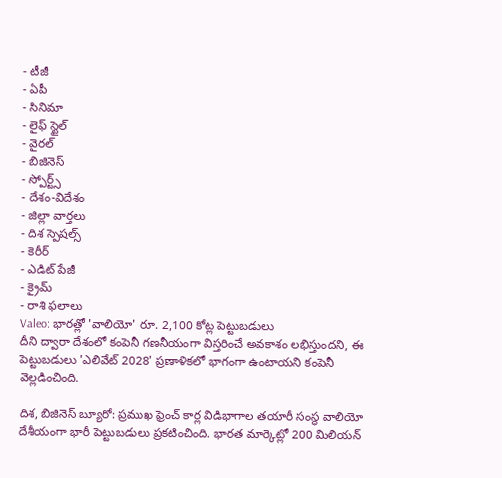- టీజీ
- ఏపీ
- సినిమా
- లైఫ్ స్టైల్
- వైరల్
- బిజినెస్
- స్పోర్ట్స్
- దేశం-విదేశం
- జిల్లా వార్తలు
- దిశ స్పెషల్స్
- కెరీర్
- ఎడిట్ పేజీ
- క్రైమ్
- రాశి ఫలాలు
Valeo: భారత్లో 'వాలియో' రూ. 2,100 కోట్ల పెట్టుబడులు
దీని ద్వారా దేశంలో కంపెనీ గణనీయంగా విస్తరించే అవకాశం లభిస్తుందని, ఈ పెట్టుబడులు 'ఎలివేట్ 2028' ప్రణాళికలో భాగంగా ఉంటాయని కంపెనీ వెల్లడించింది.

దిశ, బిజినెస్ బ్యూరో: ప్రముఖ ఫ్రెంచ్ కార్ల విడిభాగాల తయారీ సంస్థ వాలియో దేశీయంగా భారీ పెట్టుబడులు ప్రకటించింది. భారత మార్కెట్లో 200 మిలియన్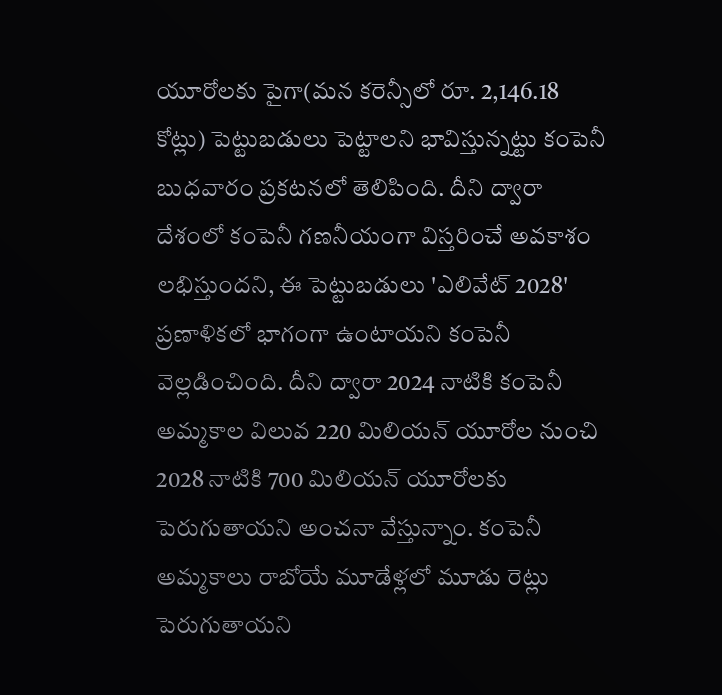యూరోలకు పైగా(మన కరెన్సీలో రూ. 2,146.18 కోట్లు) పెట్టుబడులు పెట్టాలని భావిస్తున్నట్టు కంపెనీ బుధవారం ప్రకటనలో తెలిపింది. దీని ద్వారా దేశంలో కంపెనీ గణనీయంగా విస్తరించే అవకాశం లభిస్తుందని, ఈ పెట్టుబడులు 'ఎలివేట్ 2028' ప్రణాళికలో భాగంగా ఉంటాయని కంపెనీ వెల్లడించింది. దీని ద్వారా 2024 నాటికి కంపెనీ అమ్మకాల విలువ 220 మిలియన్ యూరోల నుంచి 2028 నాటికి 700 మిలియన్ యూరోలకు పెరుగుతాయని అంచనా వేస్తున్నాం. కంపెనీ అమ్మకాలు రాబోయే మూడేళ్లలో మూడు రెట్లు పెరుగుతాయని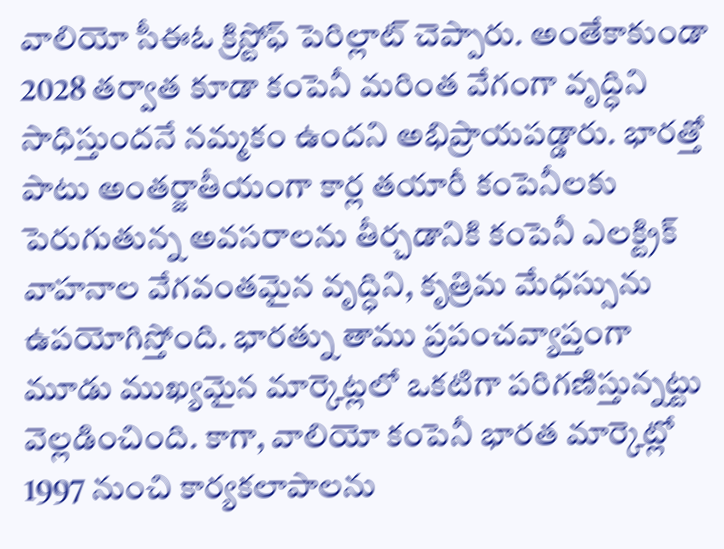వాలియో సీఈఓ క్రిస్టోఫ్ పెరిల్లాట్ చెప్పారు. అంతేకాకుండా 2028 తర్వాత కూడా కంపెనీ మరింత వేగంగా వృద్ధిని సాధిస్తుందనే నమ్మకం ఉందని అభిప్రాయపడ్డారు. భారత్తో పాటు అంతర్జాతీయంగా కార్ల తయారీ కంపెనీలకు పెరుగుతున్న అవసరాలను తీర్చడానికి కంపెనీ ఎలక్ట్రిక్ వాహనాల వేగవంతమైన వృద్ధిని, కృత్రిమ మేధస్సును ఉపయోగిస్తోంది. భారత్ను తాము ప్రపంచవ్యాప్తంగా మూడు ముఖ్యమైన మార్కెట్లలో ఒకటిగా పరిగణిస్తున్నట్టు వెల్లడించింది. కాగా, వాలియో కంపెనీ భారత మార్కెట్లో 1997 నుంచి కార్యకలాపాలను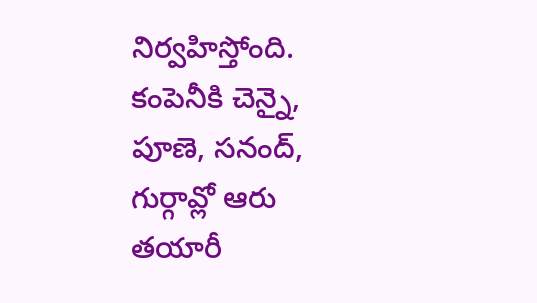నిర్వహిస్తోంది. కంపెనీకి చెన్నై, పూణె, సనంద్, గుర్గావ్లో ఆరు తయారీ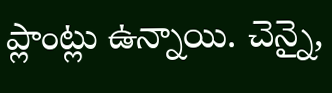ప్లాంట్లు ఉన్నాయి. చెన్నై,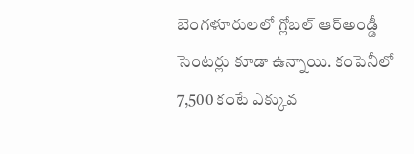బెంగళూరులలో గ్లోబల్ ఆర్అండ్డీ సెంటర్లు కూడా ఉన్నాయి. కంపెనీలో 7,500 కంటే ఎక్కువ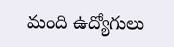మంది ఉద్యోగులు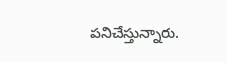పనిచేస్తున్నారు.